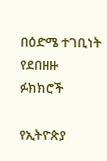በዕድሜ ተገቢነት የደበዘዙ ፉክክሮች

የኢትዮጵያ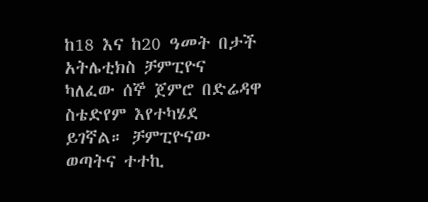ከ18 እና ከ20 ዓመት በታች አትሌቲክስ ቻምፒዮና ካለፈው ሰኞ ጀምሮ በድሬዳዋ ስቴድየም እየተካሄደ ይገኛል። ቻምፒዮናው ወጣትና ተተኪ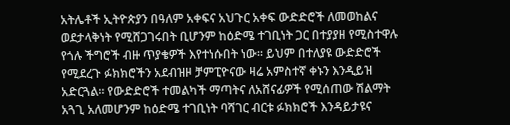አትሌቶች ኢትዮጵያን በዓለም አቀፍና አህጉር አቀፍ ውድድሮች ለመወከልና ወደታላቅነት የሚሸጋገሩበት ቢሆንም ከዕድሜ ተገቢነት ጋር በተያያዘ የሚስተዋሉ የጎሉ ችግሮች ብዙ ጥያቄዎች እየተነሱበት ነው። ይህም በተለያዩ ውድድሮች የሚደረጉ ፉክክሮችን አደብዝዞ ቻምፒዮናው ዛሬ አምስተኛ ቀኑን እንዲይዝ አድርጓል። የውድድሮች ተመልካች ማጣትና ለአሸናፊዎች የሚሰጠው ሽልማት አጓጊ አለመሆንም ከዕድሜ ተገቢነት ባሻገር ብርቱ ፉክክሮች እንዳይታዩና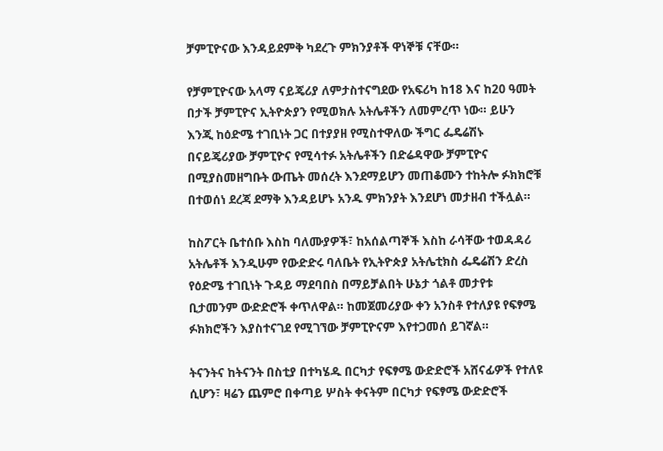ቻምፒዮናው እንዳይደምቅ ካደረጉ ምክንያቶች ዋነኞቹ ናቸው።

የቻምፒዮናው አላማ ናይጄሪያ ለምታስተናግደው የአፍሪካ ከ18 እና ከ20 ዓመት በታች ቻምፒዮና ኢትዮጵያን የሚወክሉ አትሌቶችን ለመምረጥ ነው። ይሁን እንጂ ከዕድሜ ተገቢነት ጋር በተያያዘ የሚስተዋለው ችግር ፌዴሬሽኑ በናይጄሪያው ቻምፒዮና የሚሳተፉ አትሌቶችን በድሬዳዋው ቻምፒዮና በሚያስመዘግቡት ውጤት መሰረት እንደማይሆን መጠቆሙን ተከትሎ ፉክክሮቹ በተወሰነ ደረጃ ደማቅ እንዳይሆኑ አንዱ ምክንያት እንደሆነ መታዘብ ተችሏል።

ከስፖርት ቤተሰቡ እስከ ባለሙያዎች፣ ከአሰልጣኞች እስከ ራሳቸው ተወዳዳሪ አትሌቶች እንዲሁም የውድድሩ ባለቤት የኢትዮጵያ አትሌቲክስ ፌዴሬሽን ድረስ የዕድሜ ተገቢነት ጉዳይ ማደባበስ በማይቻልበት ሁኔታ ጎልቶ መታየቱ ቢታመንም ውድድሮች ቀጥለዋል። ከመጀመሪያው ቀን አንስቶ የተለያዩ የፍፃሜ ፉክክሮችን እያስተናገደ የሚገኘው ቻምፒዮናም እየተጋመሰ ይገኛል።

ትናንትና ከትናንት በስቲያ በተካሄዱ በርካታ የፍፃሜ ውድድሮች አሸናፊዎች የተለዩ ሲሆን፣ ዛሬን ጨምሮ በቀጣይ ሦስት ቀናትም በርካታ የፍፃሜ ውድድሮች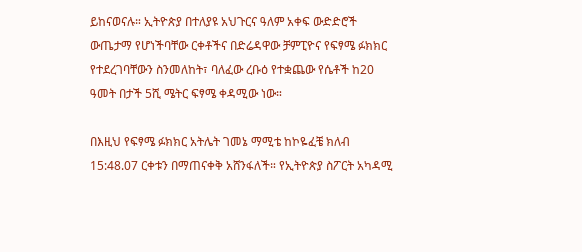ይከናወናሉ። ኢትዮጵያ በተለያዩ አህጉርና ዓለም አቀፍ ውድድሮች ውጤታማ የሆነችባቸው ርቀቶችና በድሬዳዋው ቻምፒዮና የፍፃሜ ፉክክር የተደረገባቸውን ስንመለከት፣ ባለፈው ረቡዕ የተቋጨው የሴቶች ከ20 ዓመት በታች 5ሺ ሜትር ፍፃሜ ቀዳሚው ነው።

በእዚህ የፍፃሜ ፉክክር አትሌት ገመኔ ማሚቴ ከኮዬፈቼ ክለብ 15:48.07 ርቀቱን በማጠናቀቅ አሸንፋለች። የኢትዮጵያ ስፖርት አካዳሚ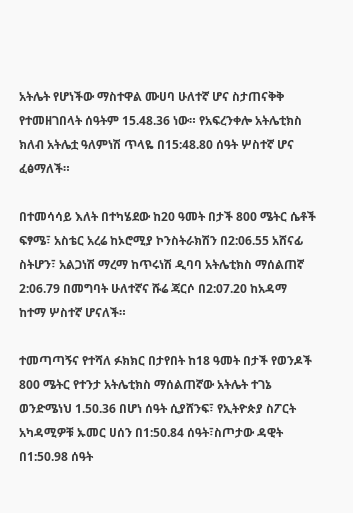አትሌት የሆነችው ማስተዋል ሙሀባ ሁለተኛ ሆና ስታጠናቅቅ የተመዘገበላት ሰዓትም 15.48.36 ነው። የአፍረንቀሎ አትሌቲክስ ክለብ አትሌቷ ዓለምነሽ ጥላዬ በ15:48.80 ሰዓት ሦስተኛ ሆና ፈፅማለች።

በተመሳሳይ እለት በተካሄደው ከ20 ዓመት በታች 800 ሜትር ሴቶች ፍፃሜ፣ አስቴር አረሬ ከኦሮሚያ ኮንስትራክሽን በ2:06.55 አሸናፊ ስትሆን፣ አልጋነሽ ማረማ ከጥሩነሽ ዲባባ አትሌቲክስ ማሰልጠኛ 2:06.79 በመግባት ሁለተኛና ሹሬ ጃርሶ በ2:07.20 ከአዳማ ከተማ ሦስተኛ ሆናለች።

ተመጣጣኝና የተሻለ ፉክክር በታየበት ከ18 ዓመት በታች የወንዶች 800 ሜትር የተንታ አትሌቲክስ ማሰልጠኛው አትሌት ተገኔ ወንድሜነህ 1.50.36 በሆነ ሰዓት ሲያሸንፍ፣ የኢትዮጵያ ስፖርት አካዳሚዎቹ ኡመር ሀሰን በ1:50.84 ሰዓት፣ስጦታው ዳዊት በ1:50.98 ሰዓት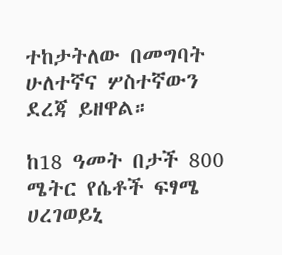ተከታትለው በመግባት ሁለተኛና ሦስተኛውን ደረጃ ይዘዋል።

ከ18 ዓመት በታች 800 ሜትር የሴቶች ፍፃሜ ሀረገወይኒ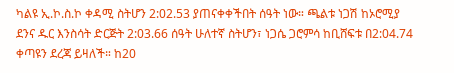ካልዩ ኢ.ኮ.ስ.ኮ ቀዳሚ ስትሆን 2:02.53 ያጠናቀቀችበት ሰዓት ነው። ጫልቱ ነጋሽ ከኦሮሚያ ደንና ዱር እንስሳት ድርጅት 2:03.66 ሰዓት ሁለተኛ ስትሆን፣ ነጋሴ ጋሮምሳ ከቢሸፍቱ በ2:04.74 ቀጣዩን ደረጃ ይዛለች። ከ20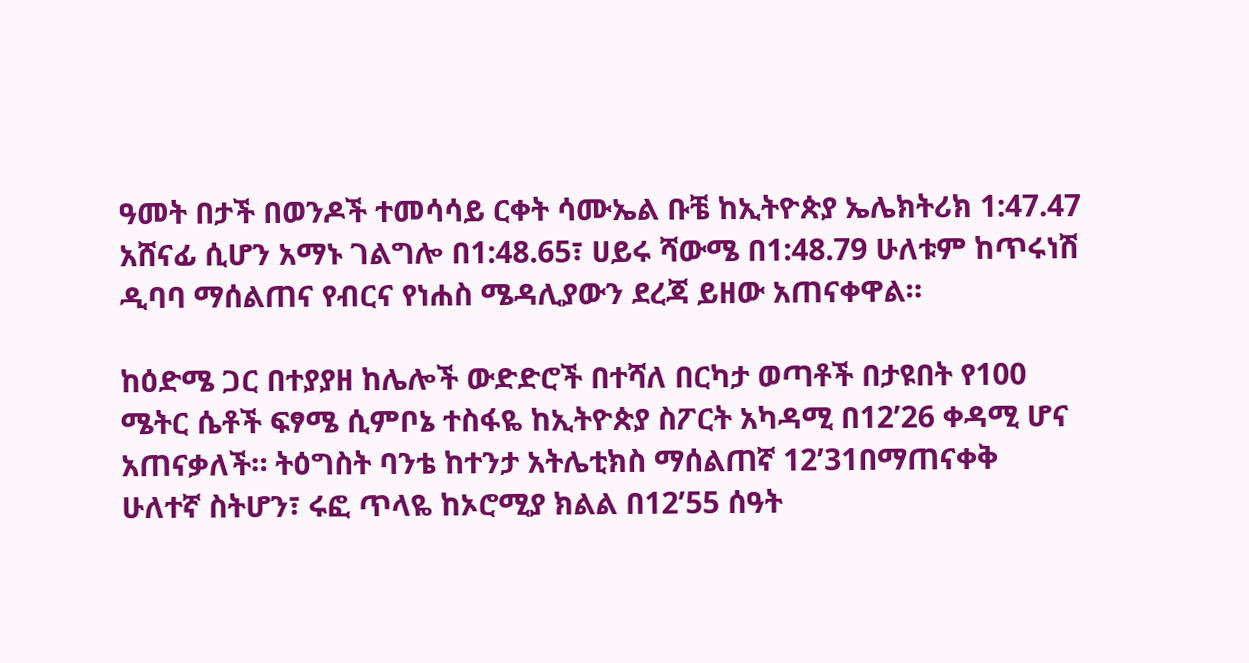ዓመት በታች በወንዶች ተመሳሳይ ርቀት ሳሙኤል ቡቼ ከኢትዮጵያ ኤሌክትሪክ 1:47.47 አሸናፊ ሲሆን አማኑ ገልግሎ በ1:48.65፣ ሀይሩ ሻውሜ በ1:48.79 ሁለቱም ከጥሩነሽ ዲባባ ማሰልጠና የብርና የነሐስ ሜዳሊያውን ደረጃ ይዘው አጠናቀዋል።

ከዕድሜ ጋር በተያያዘ ከሌሎች ውድድሮች በተሻለ በርካታ ወጣቶች በታዩበት የ100 ሜትር ሴቶች ፍፃሜ ሲምቦኔ ተስፋዬ ከኢትዮጵያ ስፖርት አካዳሚ በ12’26 ቀዳሚ ሆና አጠናቃለች። ትዕግስት ባንቴ ከተንታ አትሌቲክስ ማሰልጠኛ 12’31በማጠናቀቅ ሁለተኛ ስትሆን፣ ሩፎ ጥላዬ ከኦሮሚያ ክልል በ12’55 ሰዓት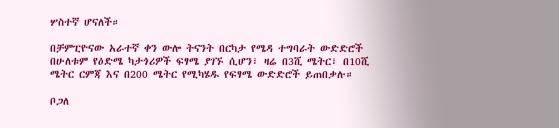ሦስተኛ ሆናለች።

በቻምፒዮናው አራተኛ ቀን ውሎ ትናንት በርካታ የሜዳ ተግባራት ውድድሮች በሁለቱም የዕድሜ ካታጎሪዎች ፍፃሜ ያገኙ ሲሆን፣ ዛሬ በ3ሺ ሜትር፣ በ10ሺ ሜትር ርምጃ እና በ200 ሜትር የሚካሄዱ የፍፃሜ ውድድሮች ይጠበቃሉ።

ቦጋለ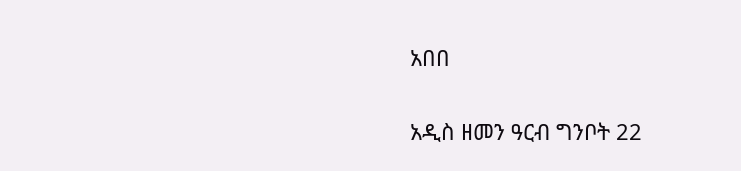አበበ

አዲስ ዘመን ዓርብ ግንቦት 22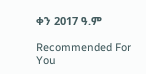ቀን 2017 ዓ.ም

Recommended For You